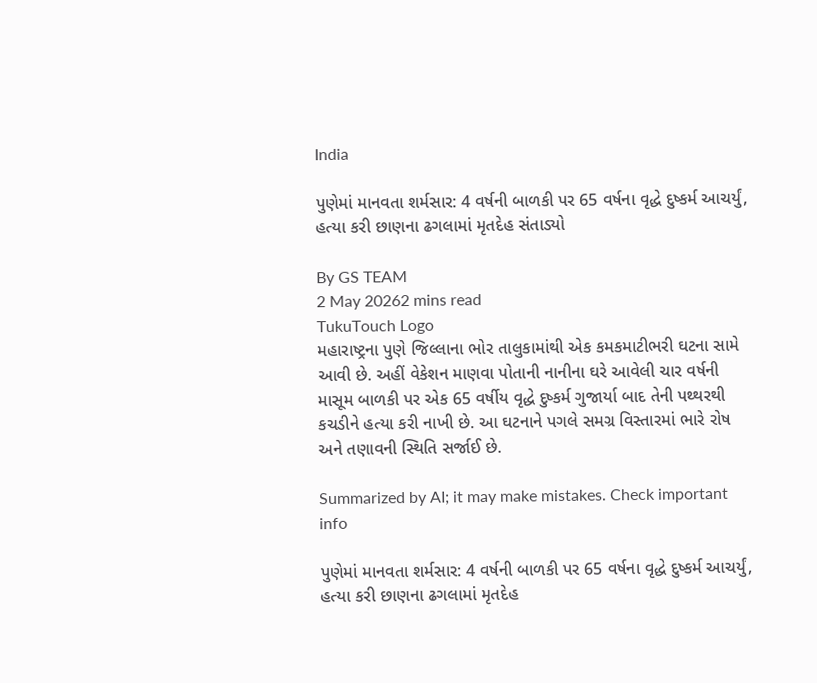India

પુણેમાં માનવતા શર્મસાર: 4 વર્ષની બાળકી પર 65 વર્ષના વૃદ્ધે દુષ્કર્મ આચર્યું, હત્યા કરી છાણના ઢગલામાં મૃતદેહ સંતાડ્યો

By GS TEAM
2 May 20262 mins read
TukuTouch Logo
મહારાષ્ટ્રના પુણે જિલ્લાના ભોર તાલુકામાંથી એક કમકમાટીભરી ઘટના સામે આવી છે. અહીં વેકેશન માણવા પોતાની નાનીના ઘરે આવેલી ચાર વર્ષની માસૂમ બાળકી પર એક 65 વર્ષીય વૃદ્ધે દુષ્કર્મ ગુજાર્યા બાદ તેની પથ્થરથી કચડીને હત્યા કરી નાખી છે. આ ઘટનાને પગલે સમગ્ર વિસ્તારમાં ભારે રોષ અને તણાવની સ્થિતિ સર્જાઈ છે.

Summarized by AI; it may make mistakes. Check important info

પુણેમાં માનવતા શર્મસાર: 4 વર્ષની બાળકી પર 65 વર્ષના વૃદ્ધે દુષ્કર્મ આચર્યું, હત્યા કરી છાણના ઢગલામાં મૃતદેહ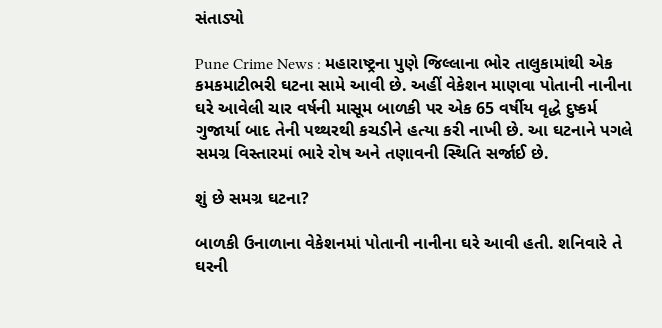સંતાડ્યો

Pune Crime News : મહારાષ્ટ્રના પુણે જિલ્લાના ભોર તાલુકામાંથી એક કમકમાટીભરી ઘટના સામે આવી છે. અહીં વેકેશન માણવા પોતાની નાનીના ઘરે આવેલી ચાર વર્ષની માસૂમ બાળકી પર એક 65 વર્ષીય વૃદ્ધે દુષ્કર્મ ગુજાર્યા બાદ તેની પથ્થરથી કચડીને હત્યા કરી નાખી છે. આ ઘટનાને પગલે સમગ્ર વિસ્તારમાં ભારે રોષ અને તણાવની સ્થિતિ સર્જાઈ છે.

શું છે સમગ્ર ઘટના?

બાળકી ઉનાળાના વેકેશનમાં પોતાની નાનીના ઘરે આવી હતી. શનિવારે તે ઘરની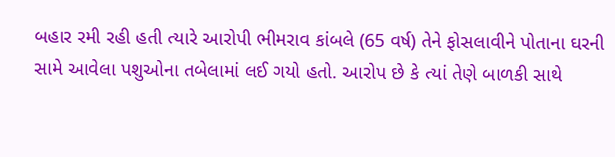બહાર રમી રહી હતી ત્યારે આરોપી ભીમરાવ કાંબલે (65 વર્ષ) તેને ફોસલાવીને પોતાના ઘરની સામે આવેલા પશુઓના તબેલામાં લઈ ગયો હતો. આરોપ છે કે ત્યાં તેણે બાળકી સાથે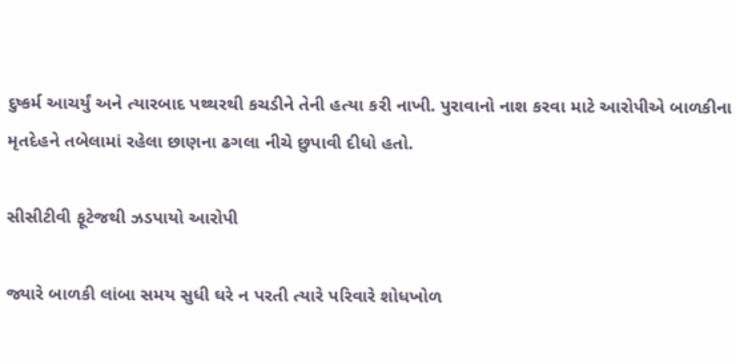દુષ્કર્મ આચર્યું અને ત્યારબાદ પથ્થરથી કચડીને તેની હત્યા કરી નાખી. પુરાવાનો નાશ કરવા માટે આરોપીએ બાળકીના મૃતદેહને તબેલામાં રહેલા છાણના ઢગલા નીચે છુપાવી દીધો હતો.

સીસીટીવી ફૂટેજથી ઝડપાયો આરોપી

જ્યારે બાળકી લાંબા સમય સુધી ઘરે ન પરતી ત્યારે પરિવારે શોધખોળ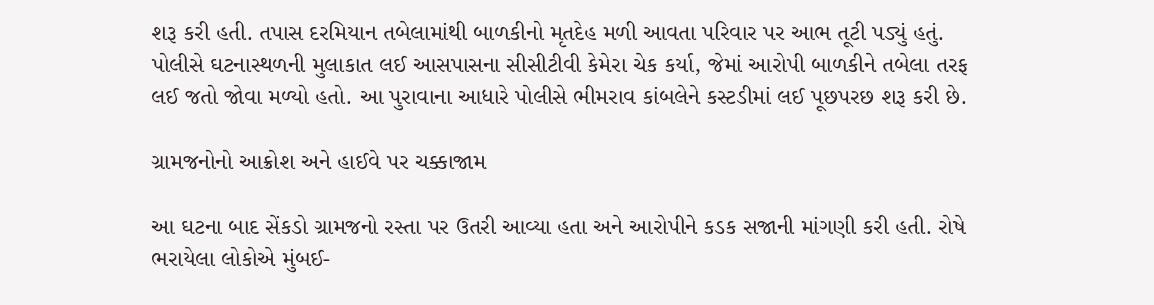શરૂ કરી હતી. તપાસ દરમિયાન તબેલામાંથી બાળકીનો મૃતદેહ મળી આવતા પરિવાર પર આભ તૂટી પડ્યું હતું. પોલીસે ઘટનાસ્થળની મુલાકાત લઈ આસપાસના સીસીટીવી કેમેરા ચેક કર્યા, જેમાં આરોપી બાળકીને તબેલા તરફ લઈ જતો જોવા મળ્યો હતો. આ પુરાવાના આધારે પોલીસે ભીમરાવ કાંબલેને કસ્ટડીમાં લઈ પૂછપરછ શરૂ કરી છે.

ગ્રામજનોનો આક્રોશ અને હાઈવે પર ચક્કાજામ

આ ઘટના બાદ સેંકડો ગ્રામજનો રસ્તા પર ઉતરી આવ્યા હતા અને આરોપીને કડક સજાની માંગણી કરી હતી. રોષે ભરાયેલા લોકોએ મુંબઈ-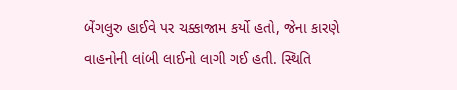બેંગલુરુ હાઈવે પર ચક્કાજામ કર્યો હતો, જેના કારણે વાહનોની લાંબી લાઈનો લાગી ગઈ હતી. સ્થિતિ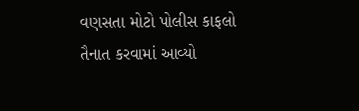વણસતા મોટો પોલીસ કાફલો તૈનાત કરવામાં આવ્યો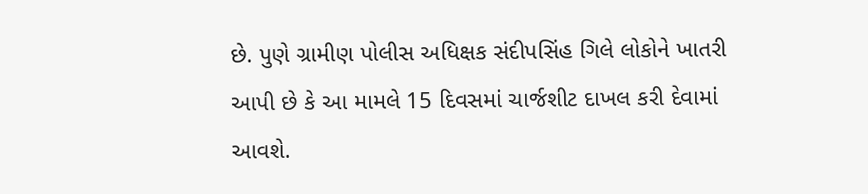છે. પુણે ગ્રામીણ પોલીસ અધિક્ષક સંદીપસિંહ ગિલે લોકોને ખાતરી આપી છે કે આ મામલે 15 દિવસમાં ચાર્જશીટ દાખલ કરી દેવામાં આવશે.